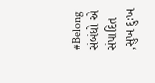#Belong
સંબંધો એ સંપાદિત ,સુખ દુઃખ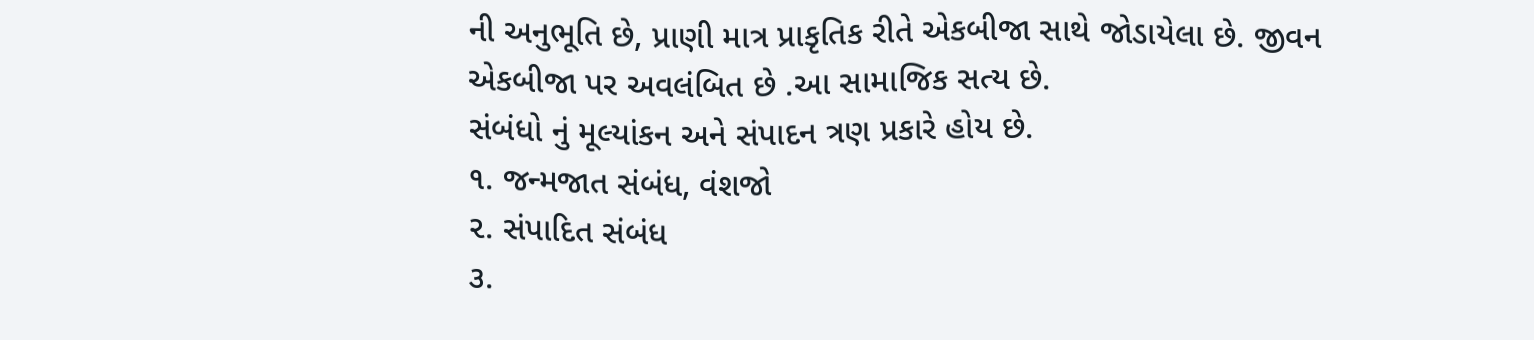ની અનુભૂતિ છે, પ્રાણી માત્ર પ્રાકૃતિક રીતે એકબીજા સાથે જોડાયેલા છે. જીવન
એકબીજા પર અવલંબિત છે .આ સામાજિક સત્ય છે.
સંબંધો નું મૂલ્યાંકન અને સંપાદન ત્રણ પ્રકારે હોય છે.
૧. જન્મજાત સંબંધ, વંશજો
૨. સંપાદિત સંબંધ
૩.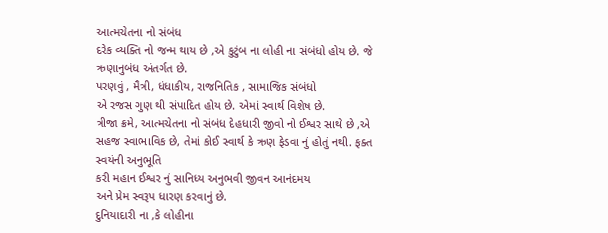આત્મચેતના નો સંબંધ
દરેક વ્યક્તિ નો જન્મ થાય છે ,એ કુટુંબ ના લોહી ના સંબંધો હોય છે. જે ઋણાનુબંધ અંતર્ગત છે.
પરણવું , મૈત્રી, ધંધાકીય, રાજનિતિક , સામાજિક સંબંધો
એ રજસ ગુણ થી સંપાદિત હોય છે. એમાં સ્વાર્થ વિશેષ છે.
ત્રીજા ક્રમે, આત્મચેતના નો સંબંધ દેહધારી જીવો નો ઈશ્વર સાથે છે ,એ સહજ સ્વાભાવિક છે, તેમાં કોઈ સ્વાર્થ કે ઋણ ફેડવા નું હોતું નથી. ફક્ત સ્વયંની અનુભૂતિ
કરી મહાન ઈશ્વર નું સાનિધ્ય અનુભવી જીવન આનંદમય
અને પ્રેમ સ્વરૂપ ધારણ કરવાનું છે.
દુનિયાદારી ના ,કે લોહીના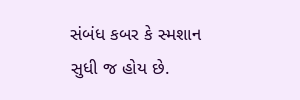સંબંધ કબર કે સ્મશાન સુધી જ હોય છે.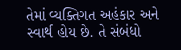તેમાં વ્યક્તિગત અહંકાર અને સ્વાર્થ હોય છે. તે સંબંધો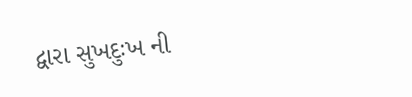દ્વારા સુખદુઃખ ની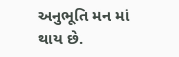અનુભૂતિ મન માં થાય છે.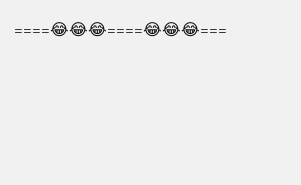====😂😂😂====😂😂😂===